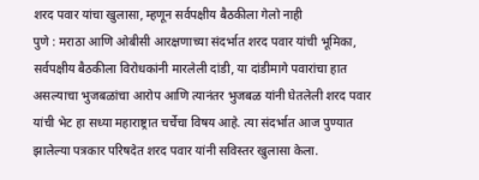शरद पवार यांचा खुलासा, म्हणून सर्वपक्षीय बैठकीला गेलो नाही
पुणे : मराठा आणि ओबीसी आरक्षणाच्या संदर्भात शरद पवार यांची भूमिका, सर्वपक्षीय बैठकीला विरोधकांनी मारलेली दांडी, या दांडीमागे पवारांचा हात असल्याचा भुजबळांचा आरोप आणि त्यानंतर भुजबळ यांनी घेतलेली शरद पवार यांची भेट हा सध्या महाराष्ट्रात चर्चेचा विषय आहे. त्या संदर्भात आज पुण्यात झालेल्या पत्रकार परिषदेत शरद पवार यांनी सविस्तर खुलासा केला.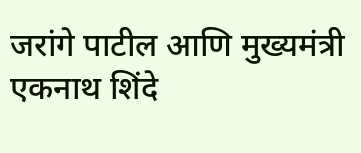जरांगे पाटील आणि मुख्यमंत्री एकनाथ शिंदे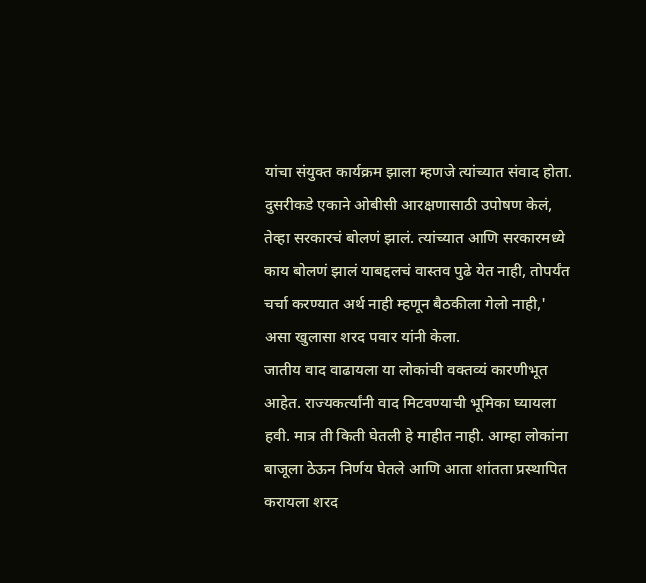यांचा संयुक्त कार्यक्रम झाला म्हणजे त्यांच्यात संवाद होता. दुसरीकडे एकाने ओबीसी आरक्षणासाठी उपोषण केलं, तेव्हा सरकारचं बोलणं झालं. त्यांच्यात आणि सरकारमध्ये काय बोलणं झालं याबद्दलचं वास्तव पुढे येत नाही, तोपर्यंत चर्चा करण्यात अर्थ नाही म्हणून बैठकीला गेलो नाही,' असा खुलासा शरद पवार यांनी केला.
जातीय वाद वाढायला या लोकांची वक्तव्यं कारणीभूत आहेत. राज्यकर्त्यांनी वाद मिटवण्याची भूमिका घ्यायला हवी. मात्र ती किती घेतली हे माहीत नाही. आम्हा लोकांना बाजूला ठेऊन निर्णय घेतले आणि आता शांतता प्रस्थापित करायला शरद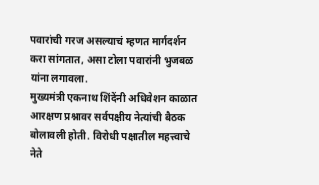पवारांची गरज असल्याचं म्हणत मार्गदर्शन करा सांगतात, असा टोला पवारांनी भुजबळ यांना लगावला.
मुख्यमंत्री एकनाथ शिंदेंनी अधिवेशन काळात आरक्षण प्रश्नावर सर्वपक्षीय नेत्यांची बैठक बोलावली होती. विरोधी पक्षातील महत्त्वाचे नेते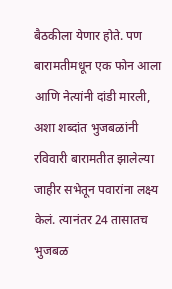बैठकीला येणार होते. पण बारामतीमधून एक फोन आला आणि नेत्यांनी दांडी मारली, अशा शब्दांत भुजबळांनी रविवारी बारामतीत झालेल्या जाहीर सभेतून पवारांना लक्ष्य केलं. त्यानंतर 24 तासातच भुजबळ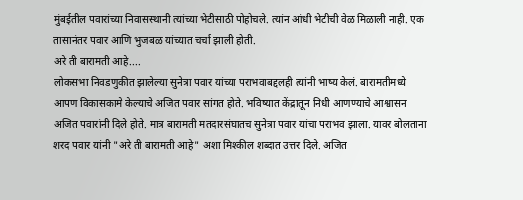मुंबईतील पवारांच्या निवासस्थानी त्यांच्या भेटीसाठी पोहोचले. त्यांन आंधी भेटीची वेळ मिळाली नाही. एक तासानंतर पवार आणि भुजबळ यांच्यात चर्चा झाली होती.
अरे ती बारामती आहे....
लोकसभा निवडणुकीत झालेल्या सुनेत्रा पवार यांच्या पराभवाबद्दलही त्यांनी भाष्य केलं. बारामतीमध्ये आपण विकासकामे केल्याचे अजित पवार सांगत होते. भविष्यात केंद्रातून निधी आणण्याचे आश्वासन अजित पवारांनी दिले होते. मात्र बारामती मतदारसंघातच सुनेत्रा पवार यांचा पराभव झाला. यावर बोलताना शरद पवार यांनी "अरे ती बारामती आहे" अशा मिश्कील शब्दात उत्तर दिले. अजित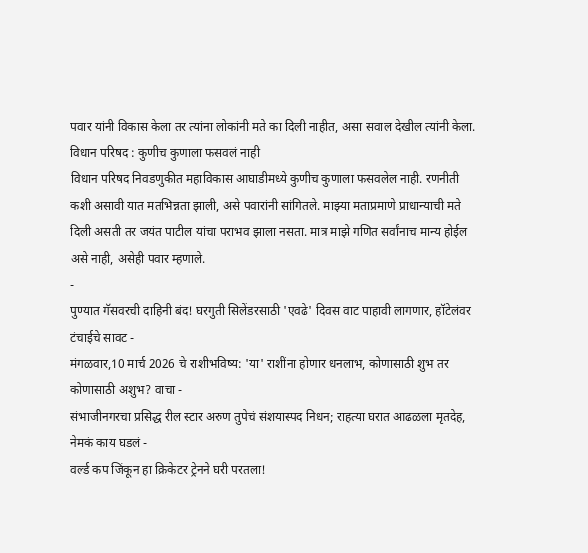पवार यांनी विकास केला तर त्यांना लोकांनी मते का दिली नाहीत, असा सवाल देखील त्यांनी केला.
विधान परिषद : कुणीच कुणाला फसवलं नाही
विधान परिषद निवडणुकीत महाविकास आघाडीमध्ये कुणीच कुणाला फसवलेल नाही. रणनीती कशी असावी यात मतभिन्नता झाली, असे पवारांनी सांगितले. माझ्या मताप्रमाणे प्राधान्याची मते दिली असती तर जयंत पाटील यांचा पराभव झाला नसता. मात्र माझे गणित सर्वांनाच मान्य होईल असे नाही, असेही पवार म्हणाले.
-
पुण्यात गॅसवरची दाहिनी बंद! घरगुती सिलेंडरसाठी 'एवढे' दिवस वाट पाहावी लागणार, हॉटेलंवर टंचाईचे सावट -
मंगळवार,10 मार्च 2026 चे राशीभविष्य: 'या' राशींना होणार धनलाभ, कोणासाठी शुभ तर कोणासाठी अशुभ? वाचा -
संभाजीनगरचा प्रसिद्ध रील स्टार अरुण तुपेचं संशयास्पद निधन; राहत्या घरात आढळला मृतदेह, नेमकं काय घडलं -
वर्ल्ड कप जिंकून हा क्रिकेटर ट्रेनने घरी परतला!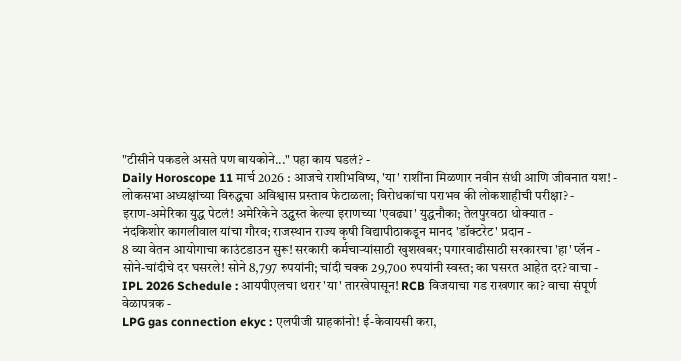"टीसीने पकडले असते पण बायकोने..." पहा काय घडलं? -
Daily Horoscope 11 मार्च 2026 : आजचे राशीभविष्य, 'या' राशींना मिळणार नवीन संधी आणि जीवनात यश! -
लोकसभा अध्यक्षांच्या विरुद्धचा अविश्वास प्रस्ताव फेटाळला; विरोधकांचा पराभव की लोकशाहीची परीक्षा? -
इराण-अमेरिका युद्ध पेटलं! अमेरिकेने उद्ध्वस्त केल्या इराणच्या 'एवढ्या' युद्धनौका; तेलपुरवठा धोक्यात -
नंदकिशोर कागलीवाल यांचा गौरव; राजस्थान राज्य कृषी विद्यापीठाकडून मानद 'डॉक्टरेट' प्रदान -
8 व्या वेतन आयोगाचा काउंटडाउन सुरू! सरकारी कर्मचाऱ्यांसाठी खुशखबर; पगारवाढीसाठी सरकारचा 'हा' प्लॅन -
सोने-चांदीचे दर घसरले! सोने 8,797 रुपयांनी; चांदी चक्क 29,700 रुपयांनी स्वस्त; का घसरत आहेत दर? वाचा -
IPL 2026 Schedule : आयपीएलचा थरार 'या' तारखेपासून! RCB विजयाचा गड राखणार का? वाचा संपूर्ण वेळापत्रक -
LPG gas connection ekyc : एलपीजी ग्राहकांनो! ई-केवायसी करा,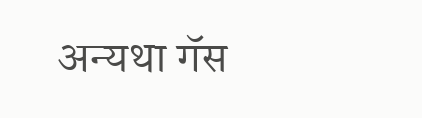अन्यथा गॅस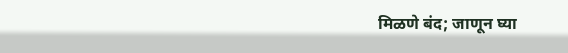मिळणे बंद; जाणून घ्या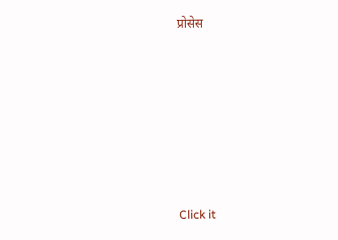प्रोसेस










Click it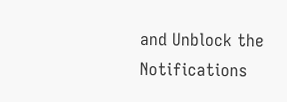and Unblock the Notifications